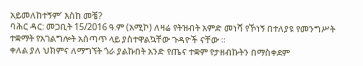አይመለከተኝም’ እስከ መቼ?
ባሕር ዳር: መጋቢት 15/2016 ዓ.ም (አሚኮ) ለዛሬ የትዝብት አምድ መነሻ የኾነኝ በተለያዩ የመንግሥት ተቋማት የአገልግሎት አሰጣጥ ላይ ያስተዋልኳቸው ጉዳዮች ናቸው ።
ቀለል ያለ ህክምና ለማግኘት ጎራ ያልኩበት አንድ የጤና ተቋም የታዘብኩትን በማስቀደም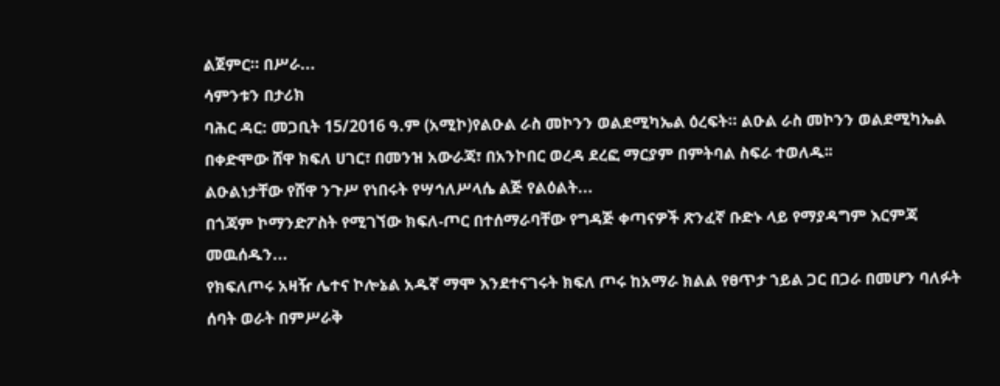ልጀምር። በሥራ...
ሳምንቱን በታሪክ
ባሕር ዳር: መጋቢት 15/2016 ዓ.ም (አሚኮ)የልዑል ራስ መኮንን ወልደሚካኤል ዕረፍት። ልዑል ራስ መኮንን ወልደሚካኤል በቀድሞው ሸዋ ክፍለ ሀገር፣ በመንዝ አውራጃ፣ በአንኮበር ወረዳ ደረፎ ማርያም በምትባል ስፍራ ተወለዱ፡፡
ልዑልነታቸው የሸዋ ንጉሥ የነበሩት የሣኅለሥላሴ ልጅ የልዕልት...
በጎጃም ኮማንድፖስት የሚገኘው ክፍለ-ጦር በተሰማራባቸው የግዳጅ ቀጣናዎች ጽንፈኛ ቡድኑ ላይ የማያዳግም እርምጃ መዉሰዱን...
የክፍለጦሩ አዛዥ ሌተና ኮሎኔል አዱኛ ማሞ እንደተናገሩት ክፍለ ጦሩ ከአማራ ክልል የፀጥታ ኀይል ጋር በጋራ በመሆን ባለፉት ሰባት ወራት በምሥራቅ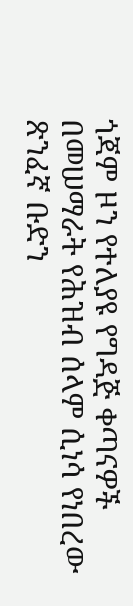ጎጃም ዞን የተለያዩ የግዳጅ ቀጣናዎች በመሠማራት የሕዝብ ሰላም ሲነሳ የነበረው ጽንፈኛ ቡድን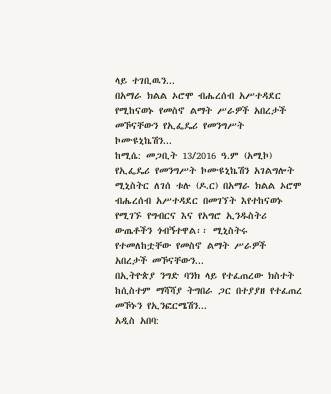ላይ ተገቢዉን...
በአማራ ክልል ኦሮሞ ብሔረሰብ አሥተዳደር የሚከናወኑ የመስኖ ልማት ሥራዎች አበረታች መኾናቸውን የኢፌዴሪ የመንግሥት ኮሙዩኒኬሽን...
ከሚሴ: መጋቢት 13/2016 ዓ.ም (አሚኮ) የኢፌዴሪ የመንግሥት ኮሙዩኒኬሽን አገልግሎት ሚኒስትር ለገሰ ቱሉ (ዶ.ር) በአማራ ክልል ኦሮሞ ብሔረሰብ አሥተዳደር በመገኘት እየተከናወኑ የሚገኙ የግብርና እና የአግሮ ኢንዱስትሪ ውጤቶችን ጎብኝተዋል፡፡ ሚኒስትሩ የተመለከቷቸው የመስኖ ልማት ሥራዎች አበረታች መኾናቸውን...
በኢትዮጵያ ንግድ ባንክ ላይ የተፈጠረው ክስተት ከሲስተም ማሻሻያ ትግበራ ጋር በተያያዘ የተፈጠረ መኾኑን የኢንፎርሜሽን...
አዲስ አበባ: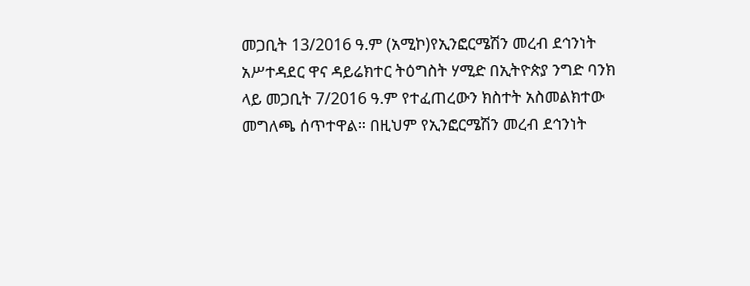መጋቢት 13/2016 ዓ.ም (አሚኮ)የኢንፎርሜሽን መረብ ደኅንነት አሥተዳደር ዋና ዳይሬክተር ትዕግስት ሃሚድ በኢትዮጵያ ንግድ ባንክ ላይ መጋቢት 7/2016 ዓ.ም የተፈጠረውን ክስተት አስመልክተው መግለጫ ሰጥተዋል። በዚህም የኢንፎርሜሽን መረብ ደኅንነት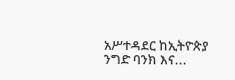አሥተዳደር ከኢትዮጵያ ንግድ ባንክ እና...